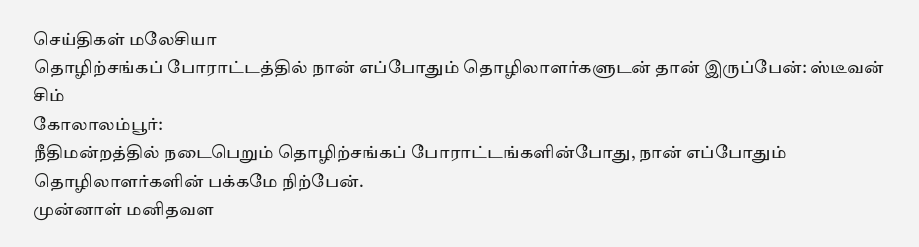செய்திகள் மலேசியா
தொழிற்சங்கப் போராட்டத்தில் நான் எப்போதும் தொழிலாளர்களுடன் தான் இருப்பேன்: ஸ்டீவன் சிம்
கோலாலம்பூர்:
நீதிமன்றத்தில் நடைபெறும் தொழிற்சங்கப் போராட்டங்களின்போது, நான் எப்போதும் தொழிலாளர்களின் பக்கமே நிற்பேன்.
முன்னாள் மனிதவள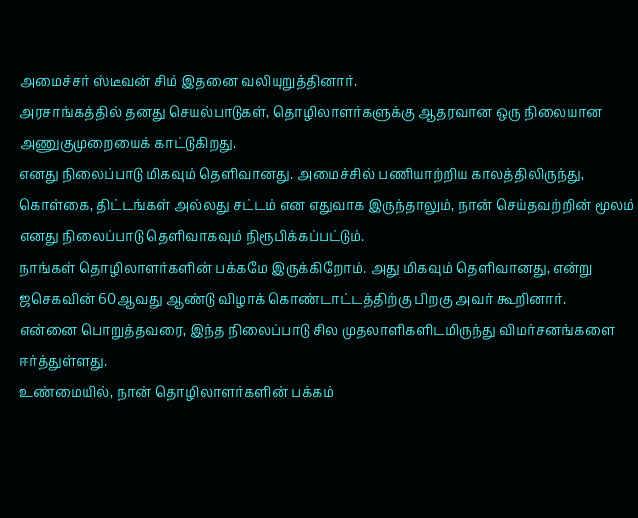அமைச்சர் ஸ்டீவன் சிம் இதனை வலியுறுத்தினார்.
அரசாங்கத்தில் தனது செயல்பாடுகள், தொழிலாளர்களுக்கு ஆதரவான ஒரு நிலையான அணுகுமுறையைக் காட்டுகிறது.
எனது நிலைப்பாடு மிகவும் தெளிவானது. அமைச்சில் பணியாற்றிய காலத்திலிருந்து, கொள்கை, திட்டங்கள் அல்லது சட்டம் என எதுவாக இருந்தாலும், நான் செய்தவற்றின் மூலம் எனது நிலைப்பாடு தெளிவாகவும் நிரூபிக்கப்பட்டும்.
நாங்கள் தொழிலாளர்களின் பக்கமே இருக்கிறோம். அது மிகவும் தெளிவானது, என்று ஜசெகவின் 60ஆவது ஆண்டு விழாக் கொண்டாட்டத்திற்கு பிறகு அவர் கூறினார்.
என்னை பொறுத்தவரை, இந்த நிலைப்பாடு சில முதலாளிகளிடமிருந்து விமர்சனங்களை ஈர்த்துள்ளது.
உண்மையில், நான் தொழிலாளர்களின் பக்கம்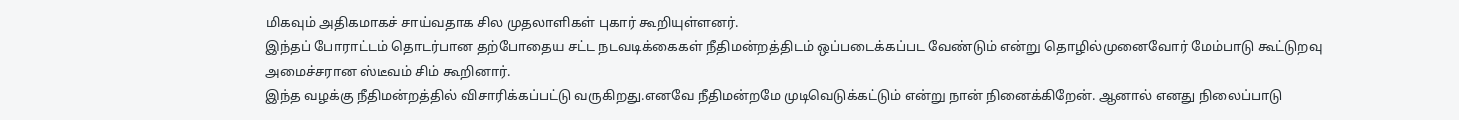மிகவும் அதிகமாகச் சாய்வதாக சில முதலாளிகள் புகார் கூறியுள்ளனர்.
இந்தப் போராட்டம் தொடர்பான தற்போதைய சட்ட நடவடிக்கைகள் நீதிமன்றத்திடம் ஒப்படைக்கப்பட வேண்டும் என்று தொழில்முனைவோர் மேம்பாடு கூட்டுறவு அமைச்சரான ஸ்டீவம் சிம் கூறினார்.
இந்த வழக்கு நீதிமன்றத்தில் விசாரிக்கப்பட்டு வருகிறது.எனவே நீதிமன்றமே முடிவெடுக்கட்டும் என்று நான் நினைக்கிறேன். ஆனால் எனது நிலைப்பாடு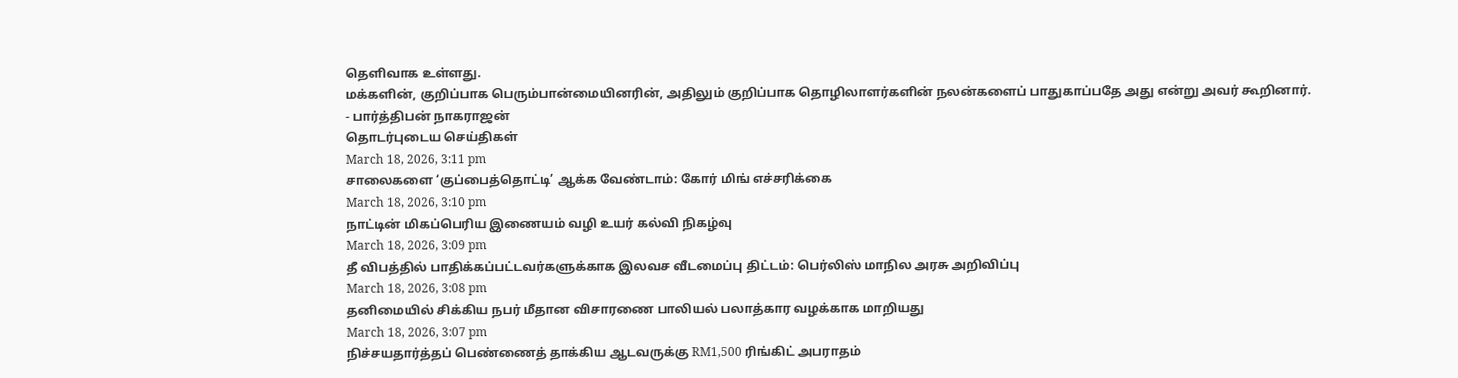தெளிவாக உள்ளது.
மக்களின், குறிப்பாக பெரும்பான்மையினரின், அதிலும் குறிப்பாக தொழிலாளர்களின் நலன்களைப் பாதுகாப்பதே அது என்று அவர் கூறினார்.
- பார்த்திபன் நாகராஜன்
தொடர்புடைய செய்திகள்
March 18, 2026, 3:11 pm
சாலைகளை ‘குப்பைத்தொட்டி’ ஆக்க வேண்டாம்: கோர் மிங் எச்சரிக்கை
March 18, 2026, 3:10 pm
நாட்டின் மிகப்பெரிய இணையம் வழி உயர் கல்வி நிகழ்வு
March 18, 2026, 3:09 pm
தீ விபத்தில் பாதிக்கப்பட்டவர்களுக்காக இலவச வீடமைப்பு திட்டம்: பெர்லிஸ் மாநில அரசு அறிவிப்பு
March 18, 2026, 3:08 pm
தனிமையில் சிக்கிய நபர் மீதான விசாரணை பாலியல் பலாத்கார வழக்காக மாறியது
March 18, 2026, 3:07 pm
நிச்சயதார்த்தப் பெண்ணைத் தாக்கிய ஆடவருக்கு RM1,500 ரிங்கிட் அபராதம்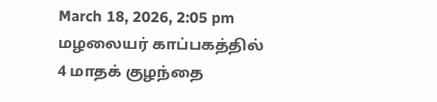March 18, 2026, 2:05 pm
மழலையர் காப்பகத்தில் 4 மாதக் குழந்தை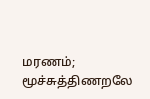மரணம்; மூச்சுத்திணறலே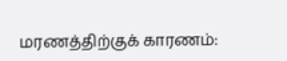மரணத்திற்குக் காரணம்: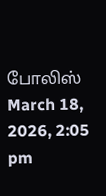போலிஸ்
March 18, 2026, 2:05 pm